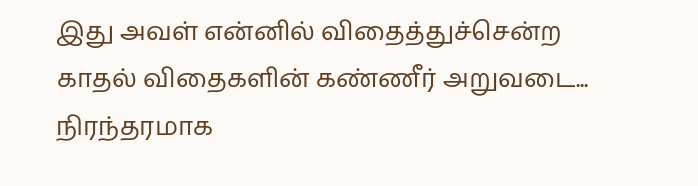இது அவள் என்னில் விதைத்துச்சென்ற காதல் விதைகளின் கண்ணீர் அறுவடை...
நிரந்தரமாக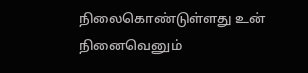நிலைகொண்டுள்ளது உன் நினைவெனும்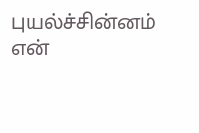புயல்ச்சின்னம் என்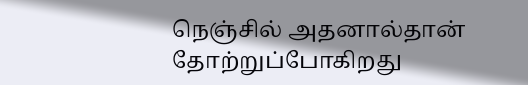நெஞ்சில் அதனால்தான் தோற்றுப்போகிறது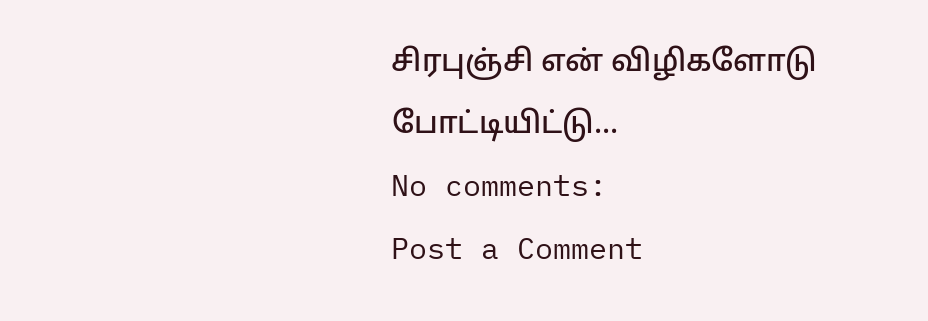சிரபுஞ்சி என் விழிகளோடு போட்டியிட்டு...
No comments:
Post a Comment